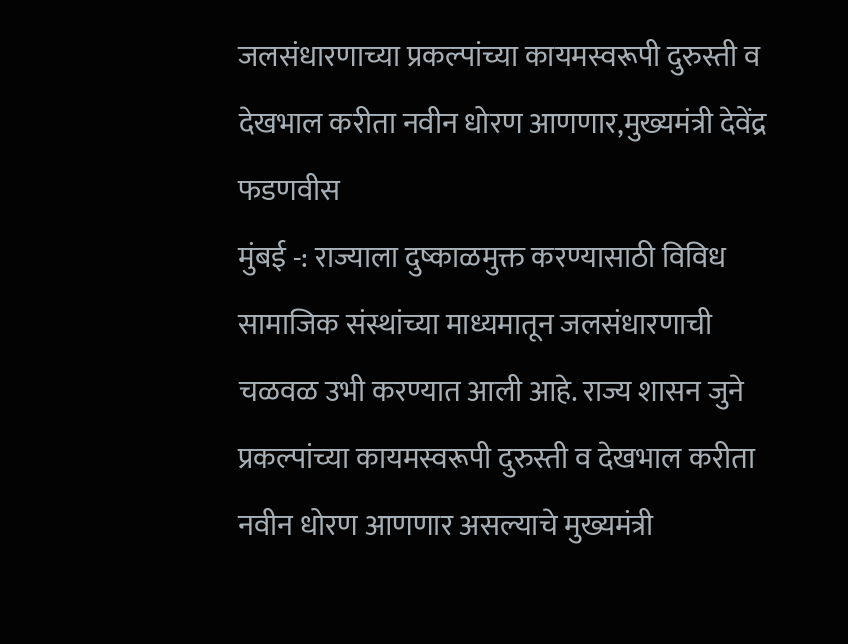जलसंधारणाच्या प्रकल्पांच्या कायमस्वरूपी दुरुस्ती व देखभाल करीता नवीन धोरण आणणार,मुख्यमंत्री देवेंद्र फडणवीस
मुंबई -: राज्याला दुष्काळमुक्त करण्यासाठी विविध सामाजिक संस्थांच्या माध्यमातून जलसंधारणाची चळवळ उभी करण्यात आली आहे. राज्य शासन जुने प्रकल्पांच्या कायमस्वरूपी दुरुस्ती व देखभाल करीता नवीन धोरण आणणार असल्याचे मुख्यमंत्री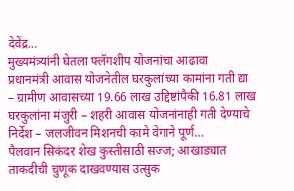देवेंद्र…
मुख्यमंत्र्यांनी घेतला फ्लॅगशीप योजनांचा आढावा
प्रधानमंत्री आवास योजनेतील घरकुलांच्या कामांना गती द्या – ग्रामीण आवासच्या 19.66 लाख उद्दिष्टांपैकी 16.81 लाख घरकुलांना मंजुरी – शहरी आवास योजनांनाही गती देण्याचे निर्देश – जलजीवन मिशनची कामे वेगाने पूर्ण…
पैलवान सिकंदर शेख कुस्तीसाठी सज्ज; आखाड्यात ताकदीची चुणूक दाखवण्यास उत्सुक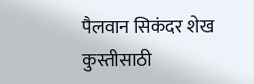पैलवान सिकंदर शेख कुस्तीसाठी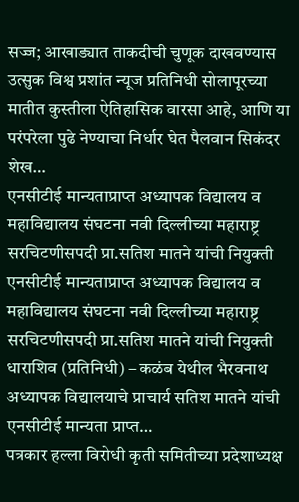सज्ज; आखाड्यात ताकदीची चुणूक दाखवण्यास उत्सुक विश्व प्रशांत न्यूज प्रतिनिधी सोलापूरच्या मातीत कुस्तीला ऐतिहासिक वारसा आहे, आणि या परंपरेला पुढे नेण्याचा निर्धार घेत पैलवान सिकंदर शेख…
एनसीटीई मान्यताप्राप्त अध्यापक विद्यालय व महाविद्यालय संघटना नवी दिल्लीच्या महाराष्ट्र सरचिटणीसपदी प्रा.सतिश मातने यांची नियुक्ती
एनसीटीई मान्यताप्राप्त अध्यापक विद्यालय व महाविद्यालय संघटना नवी दिल्लीच्या महाराष्ट्र सरचिटणीसपदी प्रा.सतिश मातने यांची नियुक्ती धाराशिव (प्रतिनिधी) – कळंब येथील भैरवनाथ अध्यापक विद्यालयाचे प्राचार्य सतिश मातने यांची एनसीटीई मान्यता प्राप्त…
पत्रकार हल्ला विरोधी कृती समितीच्या प्रदेशाध्यक्ष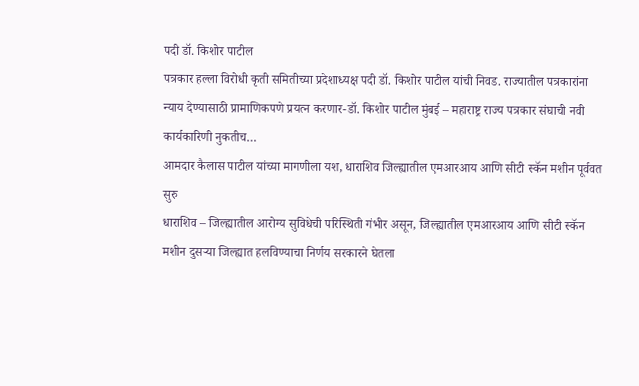पदी डॉ. किशोर पाटील
पत्रकार हल्ला विरोधी कृती समितीच्या प्रदेशाध्यक्ष पदी डॉ. किशोर पाटील यांची निवड. राज्यातील पत्रकारांना न्याय देण्यासाठी प्रामाणिकपणे प्रयत्न करणार-डॉ. किशोर पाटील मुंबई – महाराष्ट्र राज्य पत्रकार संघाची नवी कार्यकारिणी नुकतीच…
आमदार कैलास पाटील यांच्या मागणीला यश, धाराशिव जिल्ह्यातील एमआरआय आणि सीटी स्कॅन मशीन पूर्ववत सुरु
धाराशिव – जिल्ह्यातील आरोग्य सुविधेची परिस्थिती गंभीर असून, जिल्ह्यातील एमआरआय आणि सीटी स्कॅन मशीन दुसऱ्या जिल्ह्यात हलविण्याचा निर्णय सरकारने घेतला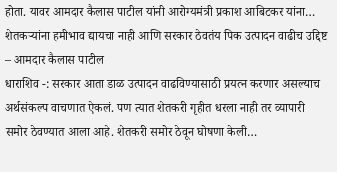होता. यावर आमदार कैलास पाटील यांनी आरोग्यमंत्री प्रकाश आबिटकर यांना…
शेतकऱ्यांना हमीभाव द्यायचा नाही आणि सरकार ठेवतंय पिक उत्पादन वाढीच उद्दिष्ट – आमदार कैलास पाटील
धाराशिव -: सरकार आता डाळ उत्पादन वाढविण्यासाठी प्रयत्न करणार असल्याच अर्थसंकल्प वाचणात ऐकलं. पण त्यात शेतकरी गृहीत धरला नाही तर व्यापारी समोर ठेवण्यात आला आहे. शेतकरी समोर ठेवून घोषणा केली…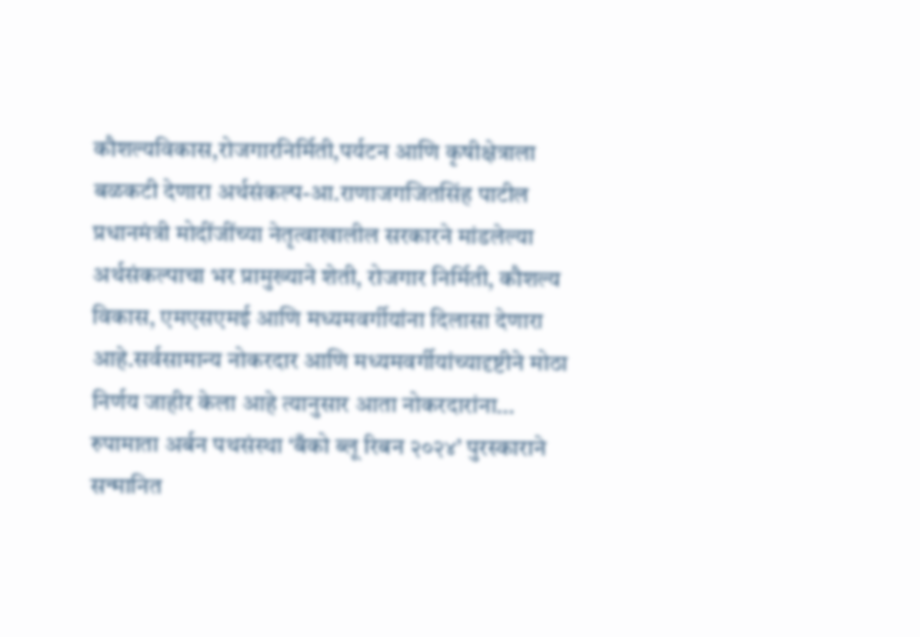कौशल्यविकास,रोजगारनिर्मिती,पर्यटन आणि कृषीक्षेत्राला बळकटी देणारा अर्थसंकल्प-आ.राणाजगजितसिंह पाटील
प्रधानमंत्री मोदींजींच्या नेतृत्वाखालील सरकारने मांडलेल्या अर्थसंकल्पाचा भर प्रामुख्याने शेती, रोजगार निर्मिती, कौशल्य विकास, एमएसएमई आणि मध्यमवर्गीयांना दिलासा देणारा आहे.सर्वसामान्य नोकरदार आणि मध्यमवर्गीयांच्यादृष्टीने मोठा निर्णय जाहीर केला आहे त्यानुसार आता नोकरदारांना…
रुपामाता अर्बन पथसंस्था ‘बँको ब्लू रिबन २०२४’ पुरस्काराने सन्मानित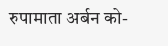रुपामाता अर्बन को-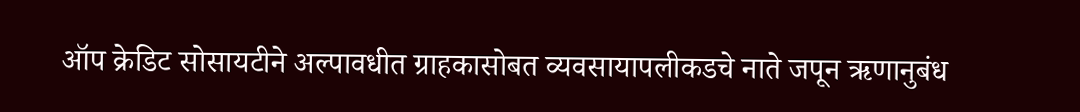ऑप क्रेडिट सोसायटीने अल्पावधीत ग्राहकासोबत व्यवसायापलीकडचे नाते जपून ऋणानुबंध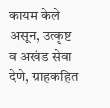कायम केले असून, उत्कृष्ट व अखंड सेवा देणे, ग्राहकहित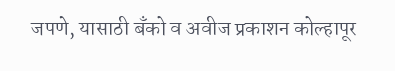जपणे, यासाठी बँको व अवीज प्रकाशन कोल्हापूर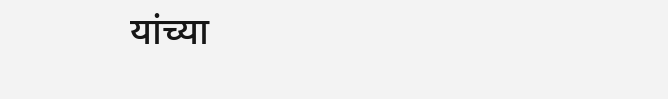यांच्या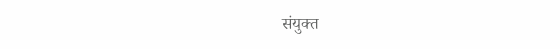संयुक्त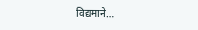विद्यमाने…